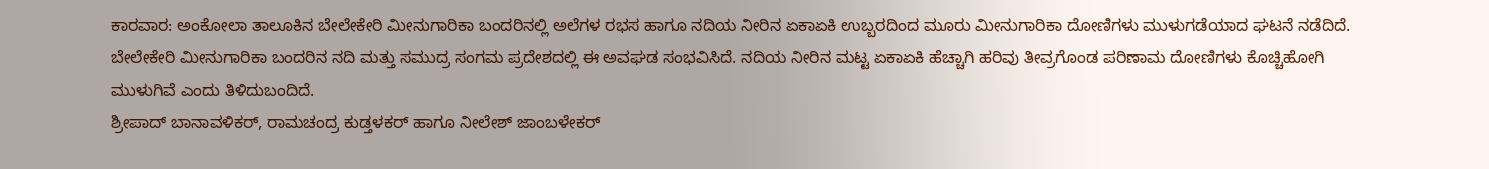ಕಾರವಾರ: ಅಂಕೋಲಾ ತಾಲೂಕಿನ ಬೇಲೇಕೇರಿ ಮೀನುಗಾರಿಕಾ ಬಂದರಿನಲ್ಲಿ ಅಲೆಗಳ ರಭಸ ಹಾಗೂ ನದಿಯ ನೀರಿನ ಏಕಾಏಕಿ ಉಬ್ಬರದಿಂದ ಮೂರು ಮೀನುಗಾರಿಕಾ ದೋಣಿಗಳು ಮುಳುಗಡೆಯಾದ ಘಟನೆ ನಡೆದಿದೆ.
ಬೇಲೇಕೇರಿ ಮೀನುಗಾರಿಕಾ ಬಂದರಿನ ನದಿ ಮತ್ತು ಸಮುದ್ರ ಸಂಗಮ ಪ್ರದೇಶದಲ್ಲಿ ಈ ಅವಘಡ ಸಂಭವಿಸಿದೆ. ನದಿಯ ನೀರಿನ ಮಟ್ಟ ಏಕಾಏಕಿ ಹೆಚ್ಚಾಗಿ ಹರಿವು ತೀವ್ರಗೊಂಡ ಪರಿಣಾಮ ದೋಣಿಗಳು ಕೊಚ್ಚಿಹೋಗಿ ಮುಳುಗಿವೆ ಎಂದು ತಿಳಿದುಬಂದಿದೆ.
ಶ್ರೀಪಾದ್ ಬಾನಾವಳಿಕರ್, ರಾಮಚಂದ್ರ ಕುಡ್ತಳಕರ್ ಹಾಗೂ ನೀಲೇಶ್ ಜಾಂಬಳೇಕರ್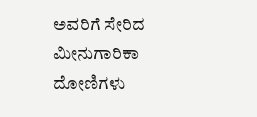ಅವರಿಗೆ ಸೇರಿದ ಮೀನುಗಾರಿಕಾ ದೋಣಿಗಳು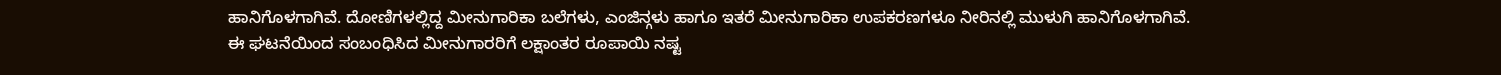ಹಾನಿಗೊಳಗಾಗಿವೆ. ದೋಣಿಗಳಲ್ಲಿದ್ದ ಮೀನುಗಾರಿಕಾ ಬಲೆಗಳು, ಎಂಜಿನ್ಗಳು ಹಾಗೂ ಇತರೆ ಮೀನುಗಾರಿಕಾ ಉಪಕರಣಗಳೂ ನೀರಿನಲ್ಲಿ ಮುಳುಗಿ ಹಾನಿಗೊಳಗಾಗಿವೆ.
ಈ ಘಟನೆಯಿಂದ ಸಂಬಂಧಿಸಿದ ಮೀನುಗಾರರಿಗೆ ಲಕ್ಷಾಂತರ ರೂಪಾಯಿ ನಷ್ಟ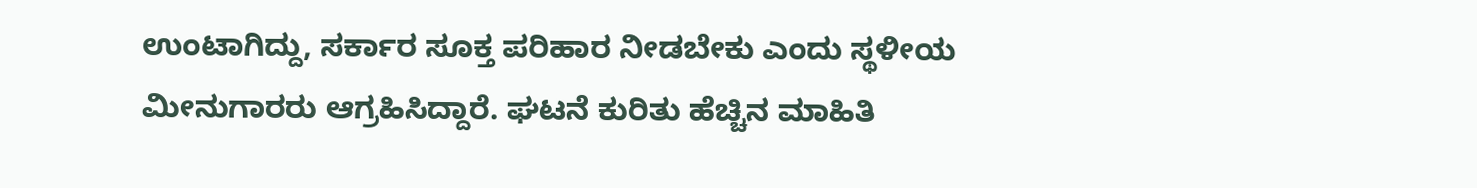ಉಂಟಾಗಿದ್ದು, ಸರ್ಕಾರ ಸೂಕ್ತ ಪರಿಹಾರ ನೀಡಬೇಕು ಎಂದು ಸ್ಥಳೀಯ ಮೀನುಗಾರರು ಆಗ್ರಹಿಸಿದ್ದಾರೆ. ಘಟನೆ ಕುರಿತು ಹೆಚ್ಚಿನ ಮಾಹಿತಿ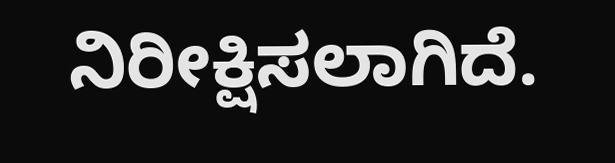ನಿರೀಕ್ಷಿಸಲಾಗಿದೆ.